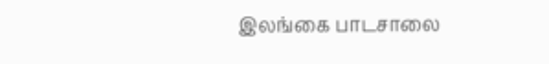இலங்கை பாடசாலை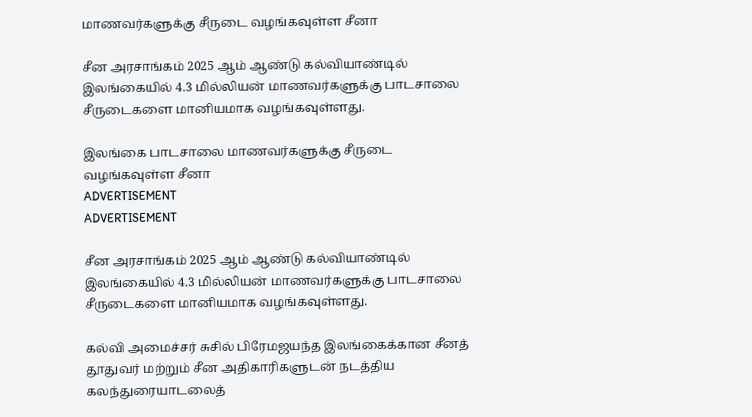மாணவர்களுக்கு சீருடை வழங்கவுள்ள சீனா

சீன அரசாங்கம் 2025 ஆம் ஆண்டு கல்வியாண்டில் இலங்கையில் 4.3 மில்லியன் மாணவர்களுக்கு பாடசாலை சீருடைகளை மானியமாக வழங்கவுள்ளது.

இலங்கை பாடசாலை மாணவர்களுக்கு சீருடை வழங்கவுள்ள சீனா
ADVERTISEMENT
ADVERTISEMENT

சீன அரசாங்கம் 2025 ஆம் ஆண்டு கல்வியாண்டில் இலங்கையில் 4.3 மில்லியன் மாணவர்களுக்கு பாடசாலை சீருடைகளை மானியமாக வழங்கவுள்ளது.

கல்வி அமைச்சர் சுசில் பிரேமஜயந்த இலங்கைக்கான சீனத் தூதுவர் மற்றும் சீன அதிகாரிகளுடன் நடத்திய கலந்துரையாடலைத்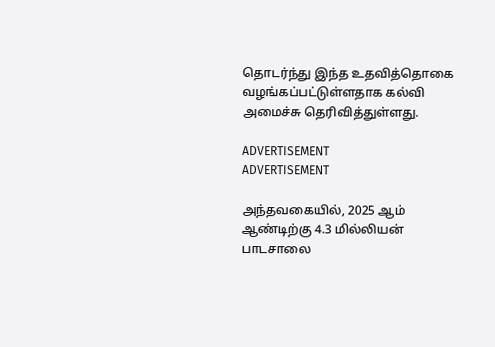தொடர்ந்து இந்த உதவித்தொகை வழங்கப்பட்டுள்ளதாக கல்வி அமைச்சு தெரிவித்துள்ளது.

ADVERTISEMENT
ADVERTISEMENT

அந்தவகையில், 2025 ஆம் ஆண்டிற்கு 4.3 மில்லியன் பாடசாலை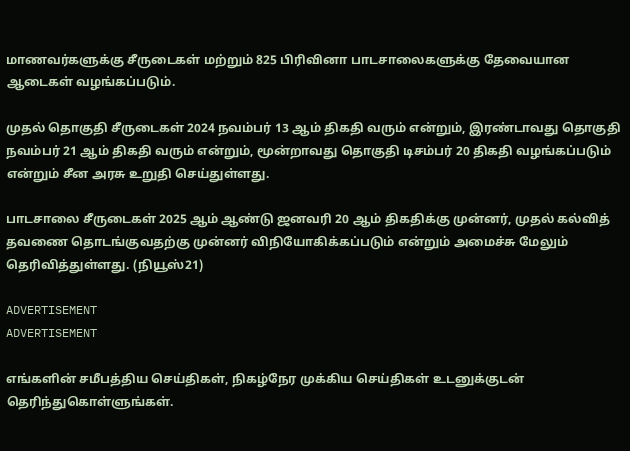மாணவர்களுக்கு சீருடைகள் மற்றும் 825 பிரிவினா பாடசாலைகளுக்கு தேவையான ஆடைகள் வழங்கப்படும்.

முதல் தொகுதி சீருடைகள் 2024 நவம்பர் 13 ஆம் திகதி வரும் என்றும், இரண்டாவது தொகுதி நவம்பர் 21 ஆம் திகதி வரும் என்றும், மூன்றாவது தொகுதி டிசம்பர் 20 திகதி வழங்கப்படும் என்றும் சீன அரசு உறுதி செய்துள்ளது.

பாடசாலை சீருடைகள் 2025 ஆம் ஆண்டு ஜனவரி 20 ஆம் திகதிக்கு முன்னர், முதல் கல்வித் தவணை தொடங்குவதற்கு முன்னர் விநியோகிக்கப்படும் என்றும் அமைச்சு மேலும் தெரிவித்துள்ளது. (நியூஸ்21)

ADVERTISEMENT
ADVERTISEMENT

எங்களின் சமீபத்திய செய்திகள், நிகழ்நேர முக்கிய செய்திகள் உடனுக்குடன் தெரிந்துகொள்ளுங்கள்.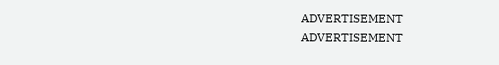ADVERTISEMENT
ADVERTISEMENT